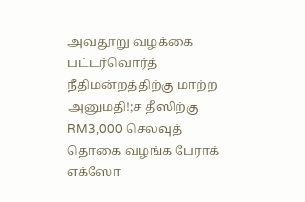அவதூறு வழக்கை பட்டர்வொர்த் நீதிமன்றத்திற்கு மாற்ற அனுமதி!;ச தீஸிற்கு RM3,000 செலவுத் தொகை வழங்க பேராக் எக்ஸோ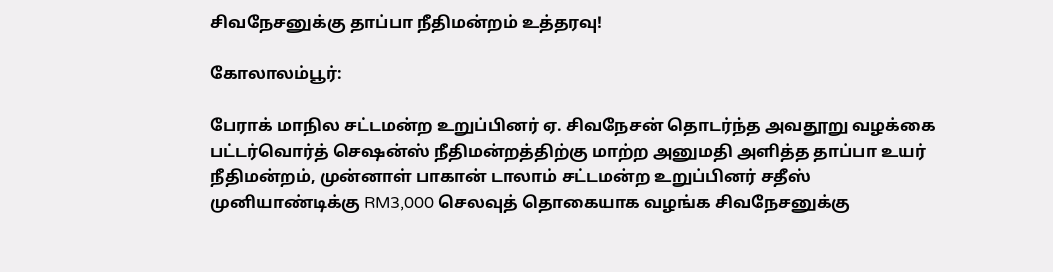சிவநேசனுக்கு தாப்பா நீதிமன்றம் உத்தரவு!

கோலாலம்பூர்:

பேராக் மாநில சட்டமன்ற உறுப்பினர் ஏ. சிவநேசன் தொடர்ந்த அவதூறு வழக்கை பட்டர்வொர்த் செஷன்ஸ் நீதிமன்றத்திற்கு மாற்ற அனுமதி அளித்த தாப்பா உயர் நீதிமன்றம், முன்னாள் பாகான் டாலாம் சட்டமன்ற உறுப்பினர் சதீஸ் முனியாண்டிக்கு RM3,000 செலவுத் தொகையாக வழங்க சிவநேசனுக்கு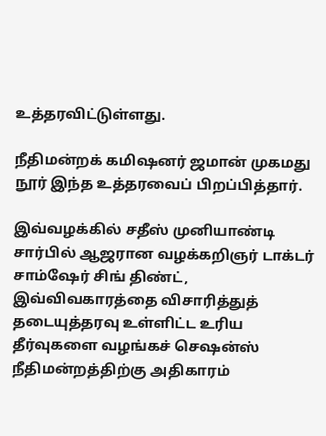உத்தரவிட்டுள்ளது.

நீதிமன்றக் கமிஷனர் ஜமான் முகமது நூர் இந்த உத்தரவைப் பிறப்பித்தார்.

இவ்வழக்கில் சதீஸ் முனியாண்டி சார்பில் ஆஜரான வழக்கறிஞர் டாக்டர் சாம்ஷேர் சிங் திண்ட், இவ்விவகாரத்தை விசாரித்துத் தடையுத்தரவு உள்ளிட்ட உரிய தீர்வுகளை வழங்கச் செஷன்ஸ் நீதிமன்றத்திற்கு அதிகாரம்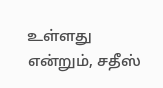உள்ளது என்றும், சதீஸ்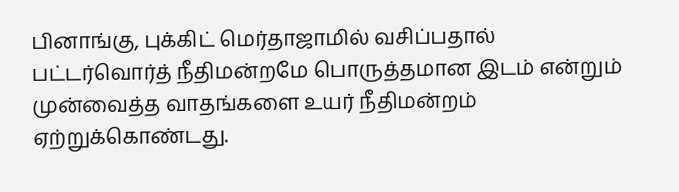பினாங்கு, புக்கிட் மெர்தாஜாமில் வசிப்பதால் பட்டர்வொர்த் நீதிமன்றமே பொருத்தமான இடம் என்றும் முன்வைத்த வாதங்களை உயர் நீதிமன்றம் ஏற்றுக்கொண்டது.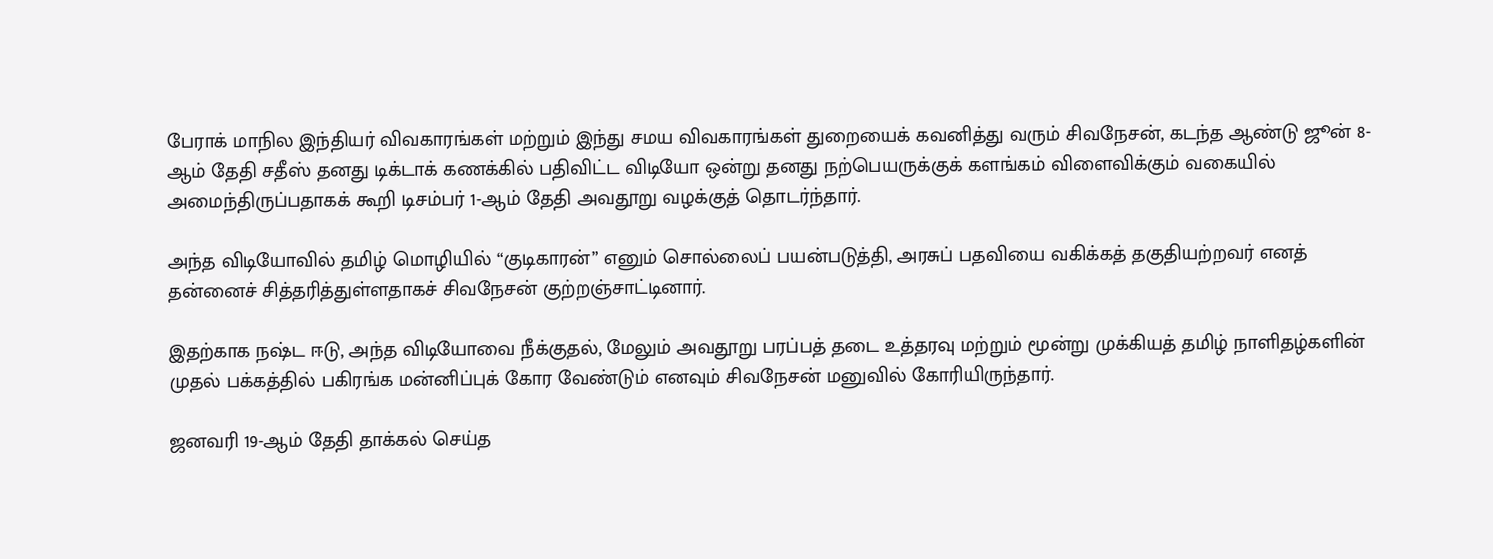பேராக் மாநில இந்தியர் விவகாரங்கள் மற்றும் இந்து சமய விவகாரங்கள் துறையைக் கவனித்து வரும் சிவநேசன், கடந்த ஆண்டு ஜூன் 8-ஆம் தேதி சதீஸ் தனது டிக்டாக் கணக்கில் பதிவிட்ட விடியோ ஒன்று தனது நற்பெயருக்குக் களங்கம் விளைவிக்கும் வகையில் அமைந்திருப்பதாகக் கூறி டிசம்பர் 1-ஆம் தேதி அவதூறு வழக்குத் தொடர்ந்தார்.

அந்த விடியோவில் தமிழ் மொழியில் “குடிகாரன்” எனும் சொல்லைப் பயன்படுத்தி, அரசுப் பதவியை வகிக்கத் தகுதியற்றவர் எனத் தன்னைச் சித்தரித்துள்ளதாகச் சிவநேசன் குற்றஞ்சாட்டினார்.

இதற்காக நஷ்ட ஈடு, அந்த விடியோவை நீக்குதல், மேலும் அவதூறு பரப்பத் தடை உத்தரவு மற்றும் மூன்று முக்கியத் தமிழ் நாளிதழ்களின் முதல் பக்கத்தில் பகிரங்க மன்னிப்புக் கோர வேண்டும் எனவும் சிவநேசன் மனுவில் கோரியிருந்தார்.

ஜனவரி 19-ஆம் தேதி தாக்கல் செய்த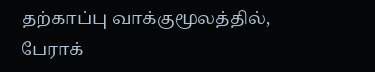தற்காப்பு வாக்குமூலத்தில், பேராக்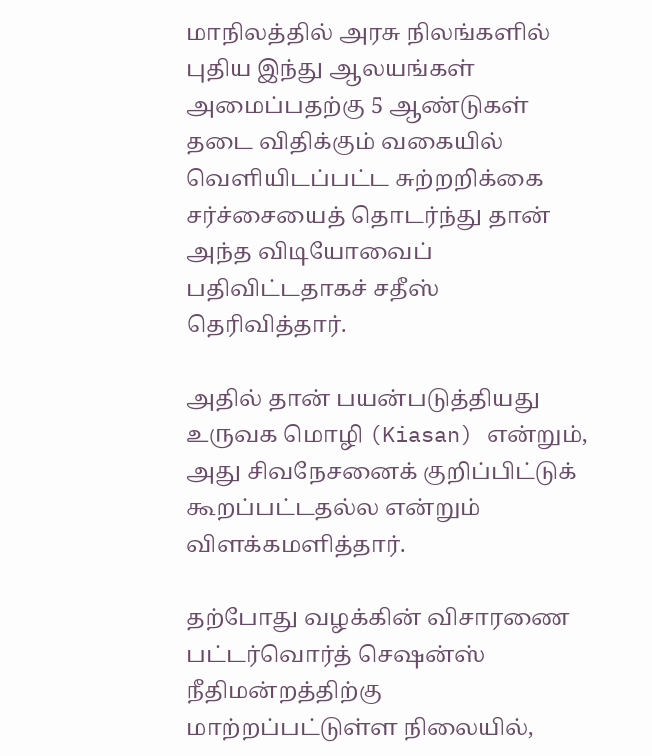மாநிலத்தில் அரசு நிலங்களில் புதிய இந்து ஆலயங்கள் அமைப்பதற்கு 5 ஆண்டுகள் தடை விதிக்கும் வகையில் வெளியிடப்பட்ட சுற்றறிக்கை சர்ச்சையைத் தொடர்ந்து தான் அந்த விடியோவைப் பதிவிட்டதாகச் சதீஸ் தெரிவித்தார்.

அதில் தான் பயன்படுத்தியது உருவக மொழி (Kiasan) என்றும், அது சிவநேசனைக் குறிப்பிட்டுக் கூறப்பட்டதல்ல என்றும் விளக்கமளித்தார்.

தற்போது வழக்கின் விசாரணை பட்டர்வொர்த் செஷன்ஸ் நீதிமன்றத்திற்கு மாற்றப்பட்டுள்ள நிலையில்,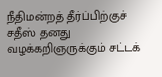நீதிமன்றத் தீர்ப்பிற்குச் சதீஸ் தனது வழக்கறிஞருக்கும் சட்டக்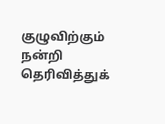குழுவிற்கும் நன்றி தெரிவித்துக்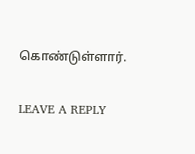கொண்டுள்ளார்.

LEAVE A REPLY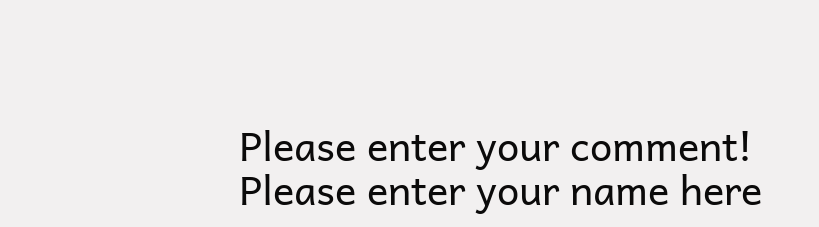Please enter your comment!
Please enter your name here